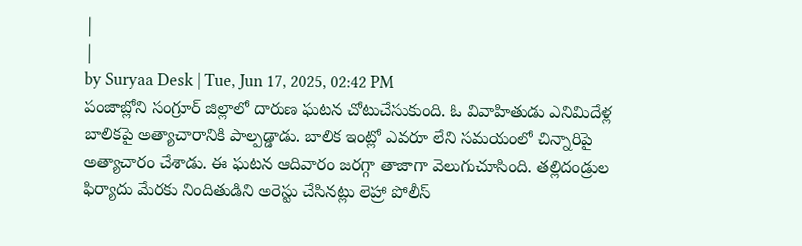|
|
by Suryaa Desk | Tue, Jun 17, 2025, 02:42 PM
పంజాబ్లోని సంగ్రూర్ జిల్లాలో దారుణ ఘటన చోటుచేసుకుంది. ఓ వివాహితుడు ఎనిమిదేళ్ల బాలికపై అత్యాచారానికి పాల్పడ్డాడు. బాలిక ఇంట్లో ఎవరూ లేని సమయంలో చిన్నారిపై అత్యాచారం చేశాడు. ఈ ఘటన ఆదివారం జరగ్గా తాజాగా వెలుగుచూసింది. తల్లిదండ్రుల ఫిర్యాదు మేరకు నిందితుడిని అరెస్టు చేసినట్లు లెహ్రా పోలీస్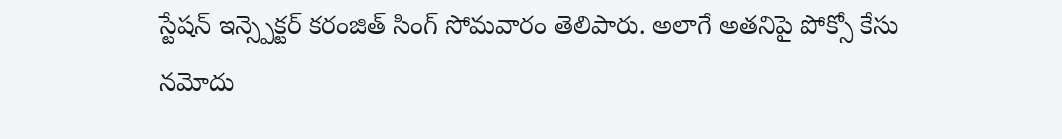స్టేషన్ ఇన్స్పెక్టర్ కరంజిత్ సింగ్ సోమవారం తెలిపారు. అలాగే అతనిపై పోక్సో కేసు నమోదు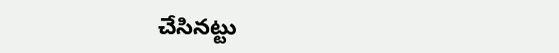చేసినట్టు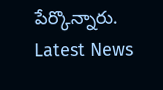పేర్కొన్నారు.
Latest News